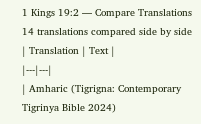1 Kings 19:2 — Compare Translations
14 translations compared side by side
| Translation | Text |
|---|---|
| Amharic (Tigrigna: Contemporary Tigrinya Bible 2024)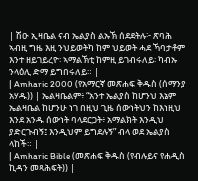| ሽዑ ኢዛቤል ናብ ኤልያስ ልኡኽ ሰደደትሉ፦ ጽባሕ ኣብዚ ግዜ እዚ ንህይወትካ ከም ህይወት ሓደ ኻባታቶም እንተ ዘይገይረዮ፡ ኣማልኽቲ ከምዚ ይገብሩለይ፡ ካብኡ ንላዕሊ ድማ ይግበሩለይ። |
| Amharic 2000 (የአማርኛ መጽሐፍ ቅዱስ (ሰማንያ አሃዱ)) | ኤልዛቤልም፥ “አንተ ኤልያስ ከሆንህ እኔም ኤልዛቤል ከሆንሁ ነገ በዚህ ጊዜ ሰውነትህን ከእነዚህ እንደ አንዱ ሰውነት ባላደርጋት፥ አማልክት እንዲህ ያድርጉብኝ፤ እንዲህም ይግደሉኝ” ብላ ወደ ኤልያስ ላከች። |
| Amharic Bible (መጽሐፍ ቅዱስ (የብሉይና የሐዲስ ኪዳን መጻሕፍት)) |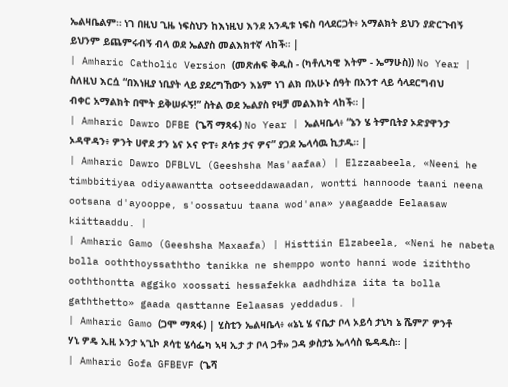ኤልዛቤልም። ነገ በዚህ ጊዜ ነፍስህን ከእነዚህ እንደ አንዲቱ ነፍስ ባላደርጋት፥ አማልክት ይህን ያድርጉብኝ ይህንም ይጨምሩብኝ ብላ ወደ ኤልያስ መልእክተኛ ላከች። |
| Amharic Catholic Version (መጽሐፍ ቅዱስ - (ካቶሊካዊ እትም - ኤማሁስ)) No Year | ስለዚህ እርሷ “በእነዚያ ነቢያት ላይ ያደረግኸውን እኔም ነገ ልክ በአሁኑ ሰዓት በአንተ ላይ ሳላደርግብህ ብቀር አማልክት በሞት ይቅሠፉኝ!” ስትል ወደ ኤልያስ የዛቻ መልእክት ላከች። |
| Amharic Dawro DFBE (ጌሻ ማጻፋ) No Year | ኤልዛቤላ፥ “ኔን ሄ ትምቢትያ ኦድያዋንታ ኦዳዋዳን፥ ዎንት ሀኖደ ታን ኔና ኦና ዮፐ፥ ጾሳቱ ታና ዎና” ያጋደ ኤላሳዉ ኪታዱ። |
| Amharic Dawro DFBLVL (Geeshsha Mas'aafaa) | Elzzaabeela, «Neeni he timbbitiyaa odiyaawantta ootseeddawaadan, wontti hannoode taani neena ootsana d'ayooppe, s'oossatuu taana wod'ana» yaagaadde Eelaasaw kiittaaddu. |
| Amharic Gamo (Geeshsha Maxaafa) | Histtiin Elzabeela, «Neni he nabeta bolla ooththoyssaththo tanikka ne shemppo wonto hanni wode iziththo ooththontta aggiko xoossati hessafekka aadhdhiza iita ta bolla gaththetto» gaada qasttanne Eelaasas yeddadus. |
| Amharic Gamo (ጋሞ ማጻፋ) | ሂስቲን ኤልዛቤላ፥ «ኔኒ ሄ ናቤታ ቦላ ኦይሳ ታኒካ ኔ ሼምፖ ዎንቶ ሃኒ ዎዴ ኢዚ ኦንታ ኣጊኮ ጾሳቲ ሄሳፌካ ኣዛ ኢታ ታ ቦላ ጋቶ» ጋዳ ቃስታኔ ኤላሳስ ዬዳዱስ። |
| Amharic Gofa GFBEVF (ጌሻ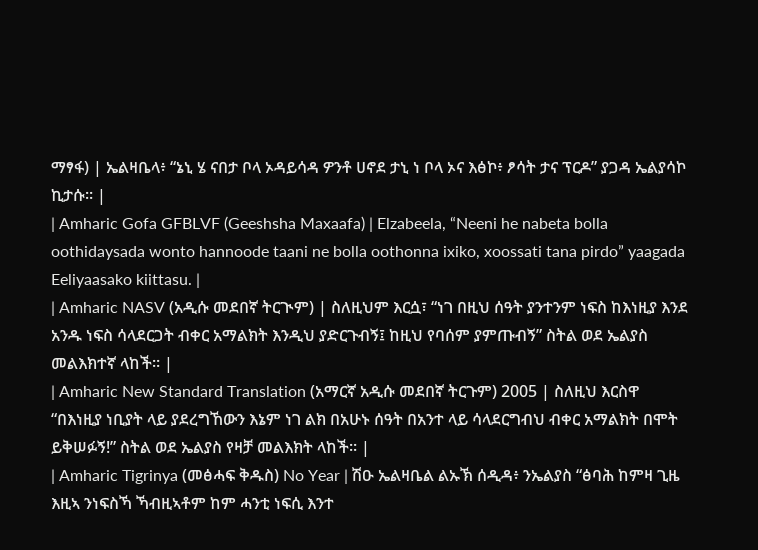ማፃፋ) | ኤልዛቤላ፥ “ኔኒ ሄ ናበታ ቦላ ኦዳይሳዳ ዎንቶ ሀኖደ ታኒ ነ ቦላ ኦና እፅኮ፥ ፆሳት ታና ፕርዶ” ያጋዳ ኤልያሳኮ ኪታሱ። |
| Amharic Gofa GFBLVF (Geeshsha Maxaafa) | Elzabeela, “Neeni he nabeta bolla oothidaysada wonto hannoode taani ne bolla oothonna ixiko, xoossati tana pirdo” yaagada Eeliyaasako kiittasu. |
| Amharic NASV (አዲሱ መደበኛ ትርጒም) | ስለዚህም እርሷ፣ “ነገ በዚህ ሰዓት ያንተንም ነፍስ ከእነዚያ እንደ አንዱ ነፍስ ሳላደርጋት ብቀር አማልክት እንዲህ ያድርጉብኝ፤ ከዚህ የባሰም ያምጡብኝ” ስትል ወደ ኤልያስ መልእክተኛ ላከች። |
| Amharic New Standard Translation (አማርኛ አዲሱ መደበኛ ትርጉም) 2005 | ስለዚህ እርስዋ “በእነዚያ ነቢያት ላይ ያደረግኸውን እኔም ነገ ልክ በአሁኑ ሰዓት በአንተ ላይ ሳላደርግብህ ብቀር አማልክት በሞት ይቅሠፉኝ!” ስትል ወደ ኤልያስ የዛቻ መልእክት ላከች። |
| Amharic Tigrinya (መፅሓፍ ቅዱስ) No Year | ሽዑ ኤልዛቤል ልኡኽ ሰዲዳ፥ ንኤልያስ “ፅባሕ ከምዛ ጊዜ እዚኣ ንነፍስኻ ኻብዚኣቶም ከም ሓንቲ ነፍሲ እንተ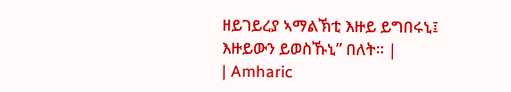ዘይገይረያ ኣማልኽቲ እዙይ ይግበሩኒ፤ እዙይውን ይወስኹኒ” በለት። |
| Amharic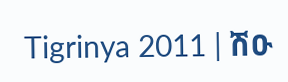Tigrinya 2011 | ሽዑ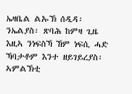ኤዛቤል ልኡኽ ሰዲዳ፡ ንኤልያስ፡ ጽባሕ ከምዛ ጊዜ እዚኣ ንነፍስኻ ኸም ነፍሲ ሓድ ኻባታቶም እንተ ዘይገይረያስ፡ ኣምልኽቲ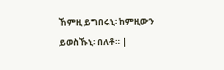ኸምዚ ይግበሩኒ፡ ከምዚውን ይወስኹኒ፡ በለቶ። |